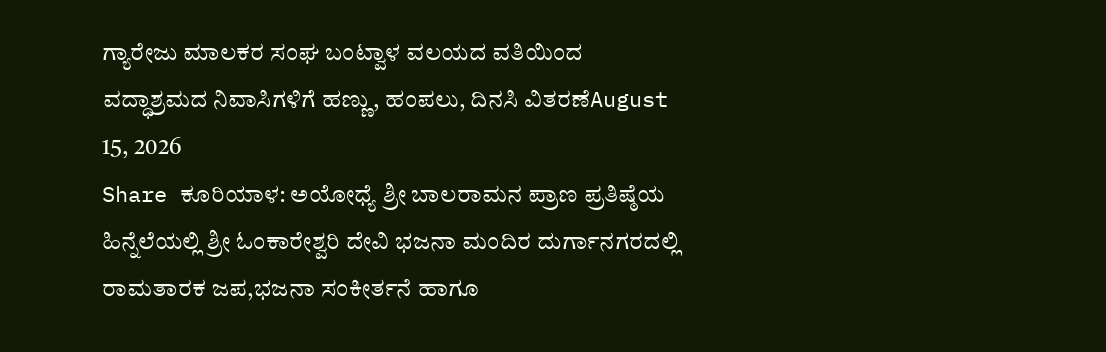ಗ್ಯಾರೇಜು ಮಾಲಕರ ಸಂಘ ಬಂಟ್ವಾಳ ವಲಯದ ವತಿಯಿಂದ ವದ್ಧಾಶ್ರಮದ ನಿವಾಸಿಗಳಿಗೆ ಹಣ್ಣು, ಹಂಪಲು, ದಿನಸಿ ವಿತರಣೆAugust 15, 2026
Share ಕೂರಿಯಾಳ: ಅಯೋಧ್ಯೆ ಶ್ರೀ ಬಾಲರಾಮನ ಪ್ರಾಣ ಪ್ರತಿಷ್ಠೆಯ ಹಿನ್ನೆಲೆಯಲ್ಲಿ ಶ್ರೀ ಓಂಕಾರೇಶ್ವರಿ ದೇವಿ ಭಜನಾ ಮಂದಿರ ದುರ್ಗಾನಗರದಲ್ಲಿ ರಾಮತಾರಕ ಜಪ,ಭಜನಾ ಸಂಕೀರ್ತನೆ ಹಾಗೂ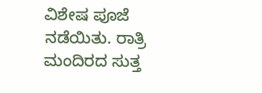ವಿಶೇಷ ಪೂಜೆ ನಡೆಯಿತು. ರಾತ್ರಿ ಮಂದಿರದ ಸುತ್ತ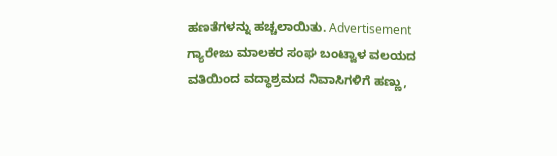ಹಣತೆಗಳನ್ನು ಹಚ್ಚಲಾಯಿತು. Advertisement
ಗ್ಯಾರೇಜು ಮಾಲಕರ ಸಂಘ ಬಂಟ್ವಾಳ ವಲಯದ ವತಿಯಿಂದ ವದ್ಧಾಶ್ರಮದ ನಿವಾಸಿಗಳಿಗೆ ಹಣ್ಣು,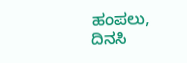ಹಂಪಲು, ದಿನಸಿ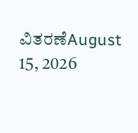ವಿತರಣೆAugust 15, 2026